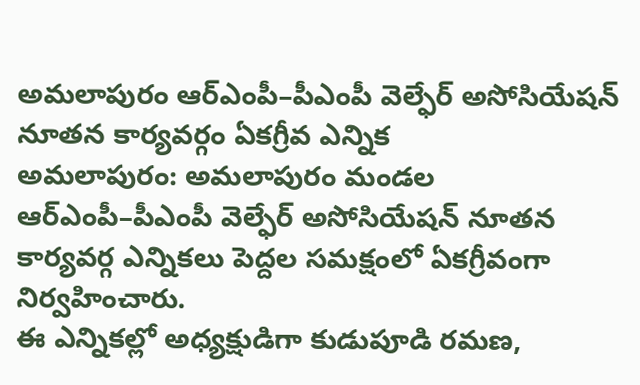అమలాపురం ఆర్ఎంపీ–పీఎంపీ వెల్ఫేర్ అసోసియేషన్ నూతన కార్యవర్గం ఏకగ్రీవ ఎన్నిక
అమలాపురం: అమలాపురం మండల ఆర్ఎంపీ–పీఎంపీ వెల్ఫేర్ అసోసియేషన్ నూతన కార్యవర్గ ఎన్నికలు పెద్దల సమక్షంలో ఏకగ్రీవంగా నిర్వహించారు.
ఈ ఎన్నికల్లో అధ్యక్షుడిగా కుడుపూడి రమణ,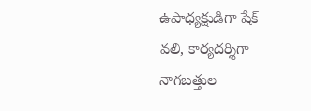ఉపాధ్యక్షుడిగా షేక్ వలి, కార్యదర్శిగా నాగబత్తుల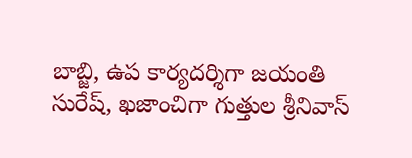బాబ్జి, ఉప కార్యదర్శిగా జయంతి సురేష్, ఖజాంచిగా గుత్తుల శ్రీనివాస్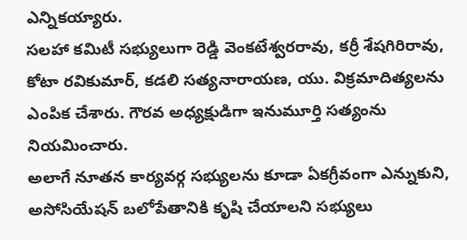ఎన్నికయ్యారు.
సలహా కమిటీ సభ్యులుగా రెడ్డి వెంకటేశ్వరరావు, కర్రీ శేషగిరిరావు, కోటా రవికుమార్, కడలి సత్యనారాయణ, యు. విక్రమాదిత్యలను ఎంపిక చేశారు. గౌరవ అధ్యక్షుడిగా ఇనుమూర్తి సత్యంను నియమించారు.
అలాగే నూతన కార్యవర్గ సభ్యులను కూడా ఏకగ్రీవంగా ఎన్నుకుని, అసోసియేషన్ బలోపేతానికి కృషి చేయాలని సభ్యులు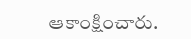ఆకాంక్షించారు.